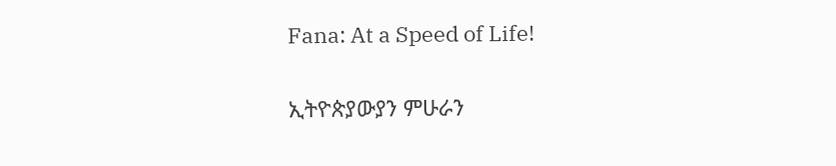Fana: At a Speed of Life!

ኢትዮጵያውያን ምሁራን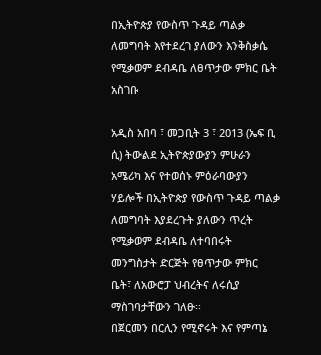በኢትዮጵያ የውስጥ ጉዳይ ጣልቃ ለመግባት እየተደረገ ያለውን እንቅስቃሴ የሚቃወም ደብዳቤ ለፀጥታው ምክር ቤት አስገቡ

አዲስ አበባ ፣ መጋቢት 3 ፣ 2013 (ኤፍ ቢ ሲ) ትውልደ ኢትዮጵያውያን ምሁራን አሜሪካ እና የተወሰኑ ምዕራባውያን ሃይሎች በኢትዮጵያ የውስጥ ጉዳይ ጣልቃ ለመግባት እያደረጉት ያለውን ጥረት የሚቃወም ደብዳቤ ለተባበሩት መንግስታት ድርጅት የፀጥታው ምክር ቤት፣ ለአውሮፓ ህብረትና ለሩሲያ ማስገባታቸውን ገለፁ፡፡
በጀርመን በርሊን የሚኖሩት እና የምጣኔ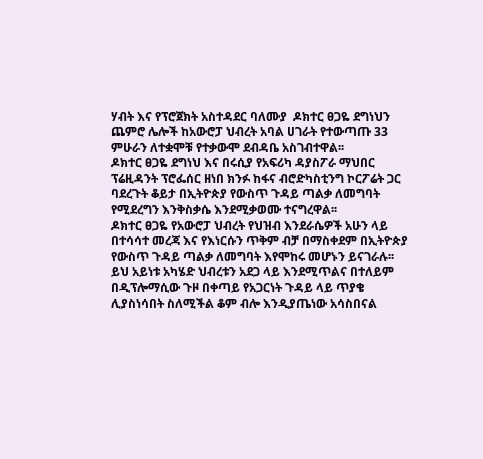ሃብት እና የፕሮጀክት አስተዳደር ባለሙያ  ዶክተር ፀጋዬ ደግነህን ጨምሮ ሌሎች ከአውሮፓ ህብረት አባል ሀገራት የተውጣጡ 33 ምሁራን ለተቋሞቹ የተቃውሞ ደብዳቤ አስገብተዋል፡፡
ዶክተር ፀጋዬ ደግነህ እና በሩሲያ የአፍሪካ ዳያስፖራ ማህበር ፕሬዚዳንት ፕሮፌሰር ዘነበ ክንፉ ከፋና ብሮድካስቲንግ ኮርፖሬት ጋር ባደረጉት ቆይታ በኢትዮጵያ የውስጥ ጉዳይ ጣልቃ ለመግባት የሚደረግን እንቅስቃሴ እንደሚቃወሙ ተናግረዋል፡፡
ዶክተር ፀጋዬ የአውሮፓ ህብረት የህዝብ እንደራሴዎች አሁን ላይ በተሳሳተ መረጃ እና የእነርሱን ጥቅም ብቻ በማስቀደም በኢትዮጵያ የውስጥ ጉዳይ ጣልቃ ለመግባት እየሞከሩ መሆኑን ይናገራሉ፡፡
ይህ አይነቱ አካሄድ ህብረቱን አደጋ ላይ እንደሚጥልና በተለይም በዲፕሎማሲው ጉዞ በቀጣይ የአጋርነት ጉዳይ ላይ ጥያቄ ሊያስነሳበት ስለሚችል ቆም ብሎ እንዲያጤነው አሳስበናል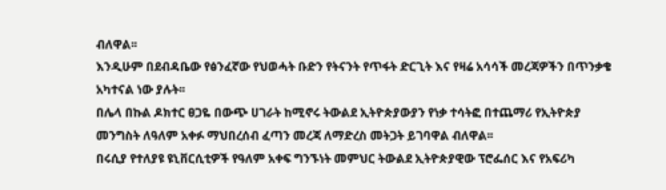ብለዋል፡፡
እንዲሁም በደብዳቤው የፅንፈኛው የህወሓት ቡድን የትናንት የጥፋት ድርጊት እና የዛሬ አሳሳች መረጃዎችን በጥንቃቄ አካተናል ነው ያሉት፡፡
በሌላ በኩል ዶክተር ፀጋዬ በውጭ ሀገራት ከሚኖሩ ትውልደ ኢትዮጵያውያን የነቃ ተሳትፎ በተጨማሪ የኢትዮጵያ መንግስት ለዓለም አቀፉ ማህበረሰብ ፈጣን መረጃ ለማድረስ መትጋት ይገባዋል ብለዋል፡፡
በሩሲያ የተለያዩ ዩኒቨርሲቲዎች የዓለም አቀፍ ግንኙነት መምህር ትውልደ ኢትዮጵያዊው ፕሮፌሰር እና የአፍሪካ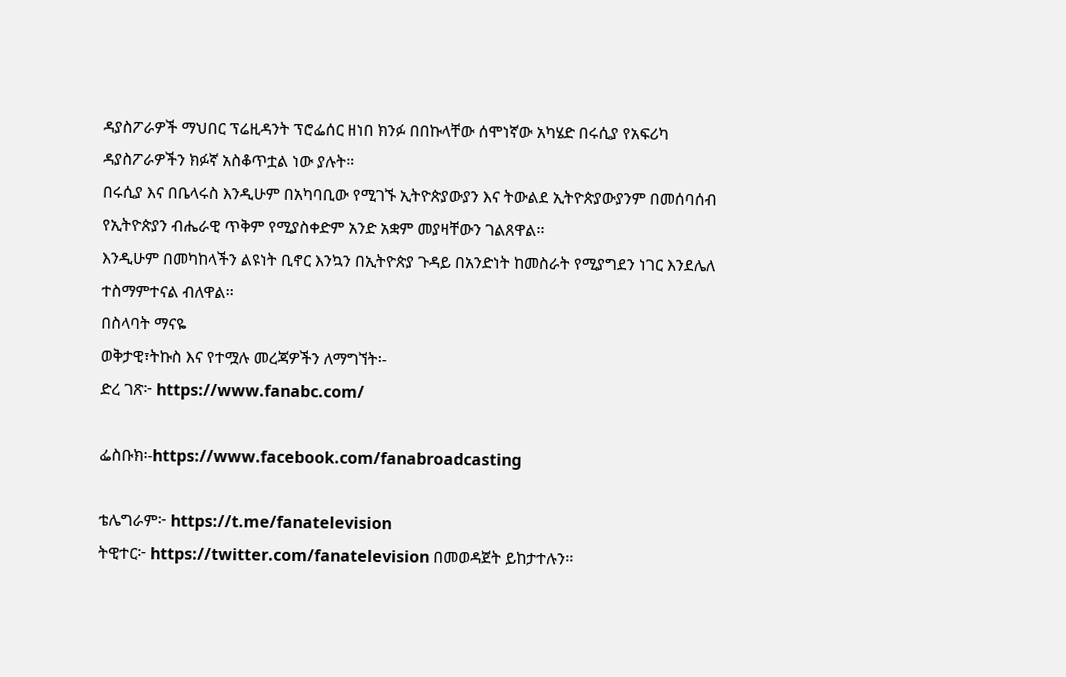ዳያስፖራዎች ማህበር ፕሬዚዳንት ፕሮፌሰር ዘነበ ክንፉ በበኩላቸው ሰሞነኛው አካሄድ በሩሲያ የአፍሪካ ዳያስፖራዎችን ክፉኛ አስቆጥቷል ነው ያሉት።
በሩሲያ እና በቤላሩስ እንዲሁም በአካባቢው የሚገኙ ኢትዮጵያውያን እና ትውልደ ኢትዮጵያውያንም በመሰባሰብ የኢትዮጵያን ብሔራዊ ጥቅም የሚያስቀድም አንድ አቋም መያዛቸውን ገልጸዋል፡፡
እንዲሁም በመካከላችን ልዩነት ቢኖር እንኳን በኢትዮጵያ ጉዳይ በአንድነት ከመስራት የሚያግደን ነገር እንደሌለ ተስማምተናል ብለዋል፡፡
በስላባት ማናዬ
ወቅታዊ፣ትኩስ እና የተሟሉ መረጃዎችን ለማግኘት፡-
ድረ ገጽ፦ https://www.fanabc.com/

ፌስቡክ፡-https://www.facebook.com/fanabroadcasting

ቴሌግራም፦ https://t.me/fanatelevision
ትዊተር፦ https://twitter.com/fanatelevision በመወዳጀት ይከታተሉን፡፡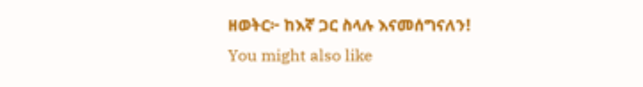ዘወትር፦ ከእኛ ጋር ስላሉ እናመሰግናለን!
You might also like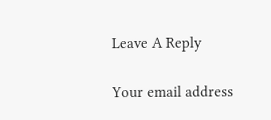Leave A Reply

Your email address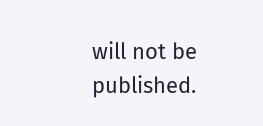will not be published.